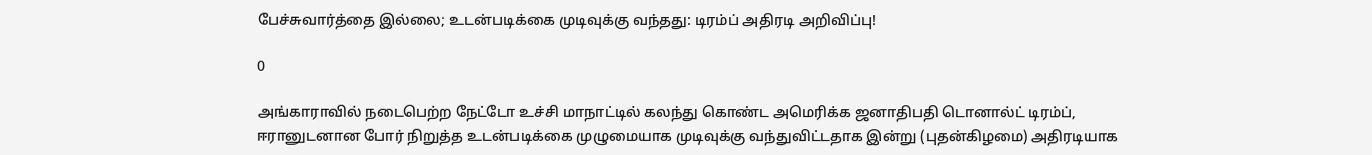பேச்சுவார்த்தை இல்லை; உடன்படிக்கை முடிவுக்கு வந்தது: டிரம்ப் அதிரடி அறிவிப்பு!

0

அங்காராவில் நடைபெற்ற நேட்டோ உச்சி மாநாட்டில் கலந்து கொண்ட அமெரிக்க ஜனாதிபதி டொனால்ட் டிரம்ப், ஈரானுடனான போர் நிறுத்த உடன்படிக்கை முழுமையாக முடிவுக்கு வந்துவிட்டதாக இன்று (புதன்கிழமை) அதிரடியாக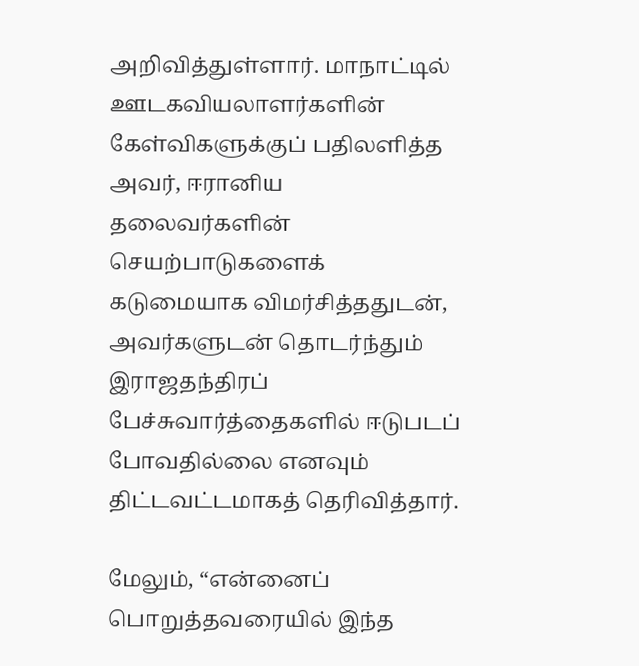அறிவித்துள்ளார். மாநாட்டில் ஊடகவியலாளர்களின் கேள்விகளுக்குப் பதிலளித்த அவர், ஈரானிய தலைவர்களின் செயற்பாடுகளைக் கடுமையாக விமர்சித்ததுடன், அவர்களுடன் தொடர்ந்தும் இராஜதந்திரப் பேச்சுவார்த்தைகளில் ஈடுபடப் போவதில்லை எனவும் திட்டவட்டமாகத் தெரிவித்தார்.

மேலும், “என்னைப் பொறுத்தவரையில் இந்த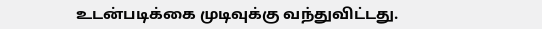உடன்படிக்கை முடிவுக்கு வந்துவிட்டது.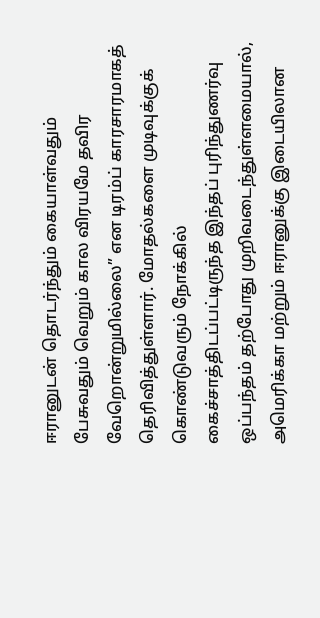ஈரானுடன் தொடர்ந்தும் கையாள்வதும் பேசுவதும் வெறும் கால விரயமே தவிர வேறொன்றுமில்லை” என டிரம்ப் காரசாரமாகத் தெரிவித்துள்ளார். மோதல்களை முடிவுக்குக் கொண்டுவரும் நோக்கில் கைச்சாத்திடப்பட்டிருந்த இந்தப் புரிந்துணர்வு ஒப்பந்தம் தற்போது முறிவடைந்துள்ளமையால், அமெரிக்கா மற்றும் ஈரானுக்கு இடையிலான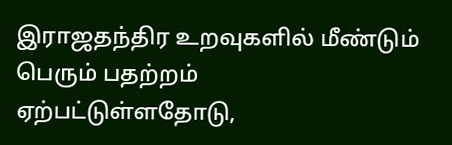இராஜதந்திர உறவுகளில் மீண்டும் பெரும் பதற்றம் ஏற்பட்டுள்ளதோடு,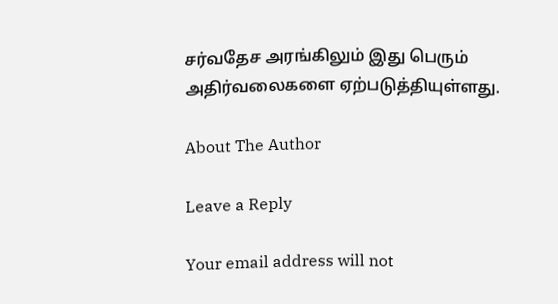சர்வதேச அரங்கிலும் இது பெரும் அதிர்வலைகளை ஏற்படுத்தியுள்ளது.

About The Author

Leave a Reply

Your email address will not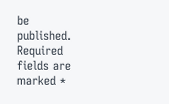be published. Required fields are marked *